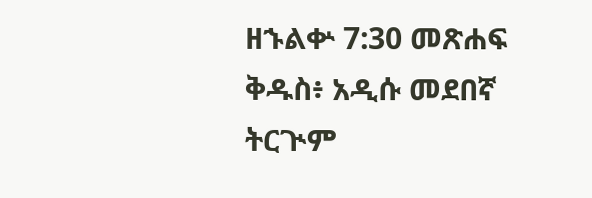ዘኁልቍ 7:30 መጽሐፍ ቅዱስ፥ አዲሱ መደበኛ ትርጒም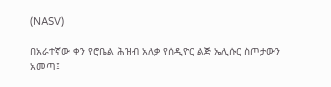(NASV)

በአራተኛው ቀን የሮቤል ሕዝብ አለቃ የሰዲዮር ልጅ ኤሊሱር ስጦታውን አመጣ፤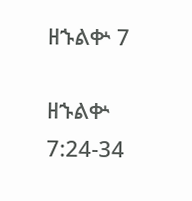ዘኁልቍ 7

ዘኁልቍ 7:24-34